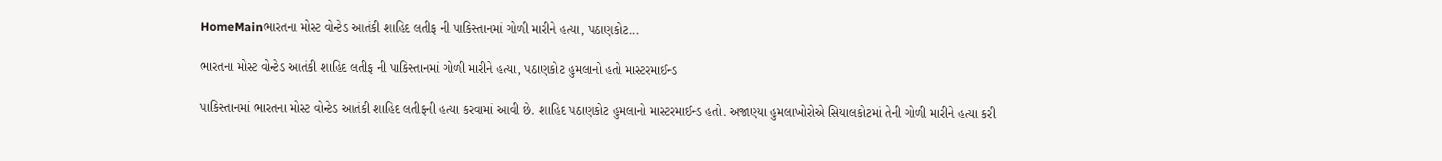HomeMainભારતના મોસ્ટ વોન્ટેડ આતંકી શાહિદ લતીફ ની પાકિસ્તાનમાં ગોળી મારીને હત્યા, પઠાણકોટ...

ભારતના મોસ્ટ વોન્ટેડ આતંકી શાહિદ લતીફ ની પાકિસ્તાનમાં ગોળી મારીને હત્યા, પઠાણકોટ હુમલાનો હતો માસ્ટરમાઈન્ડ

પાકિસ્તાનમાં ભારતના મોસ્ટ વોન્ટેડ આતંકી શાહિદ લતીફની હત્યા કરવામાં આવી છે. શાહિદ પઠાણકોટ હુમલાનો માસ્ટરમાઈન્ડ હતો. અજાણ્યા હુમલાખોરોએ સિયાલકોટમાં તેની ગોળી મારીને હત્યા કરી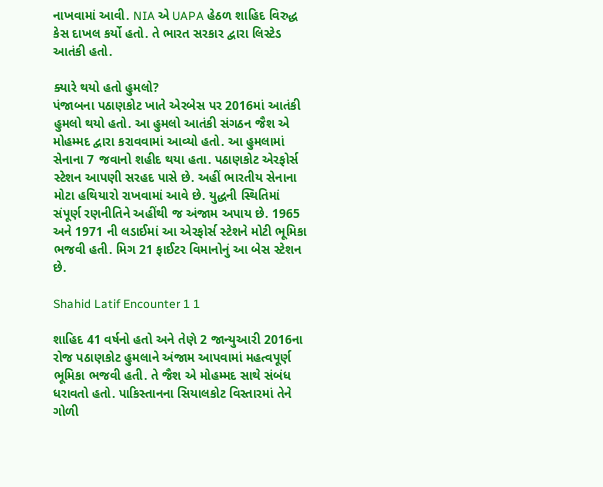નાખવામાં આવી. NIA એ UAPA હેઠળ શાહિદ વિરુદ્ધ કેસ દાખલ કર્યો હતો. તે ભારત સરકાર દ્વારા લિસ્ટેડ આતંકી હતો.

ક્યારે થયો હતો હુમલો?
પંજાબના પઠાણકોટ ખાતે એરબેસ પર 2016માં આતંકી હુમલો થયો હતો. આ હુમલો આતંકી સંગઠન જૈશ એ મોહમ્મદ દ્વારા કરાવવામાં આવ્યો હતો. આ હુમલામાં સેનાના 7 જવાનો શહીદ થયા હતા. પઠાણકોટ એરફોર્સ સ્ટેશન આપણી સરહદ પાસે છે. અહીં ભારતીય સેનાના મોટા હથિયારો રાખવામાં આવે છે. યુદ્ધની સ્થિતિમાં સંપૂર્ણ રણનીતિને અહીંથી જ અંજામ અપાય છે. 1965 અને 1971 ની લડાઈમાં આ એરફોર્સ સ્ટેશને મોટી ભૂમિકા ભજવી હતી. મિગ 21 ફાઈટર વિમાનોનું આ બેસ સ્ટેશન છે.

Shahid Latif Encounter 1 1

શાહિદ 41 વર્ષનો હતો અને તેણે 2 જાન્યુઆરી 2016ના રોજ પઠાણકોટ હુમલાને અંજામ આપવામાં મહત્વપૂર્ણ ભૂમિકા ભજવી હતી. તે જૈશ એ મોહમ્મદ સાથે સંબંધ ધરાવતો હતો. પાકિસ્તાનના સિયાલકોટ વિસ્તારમાં તેને ગોળી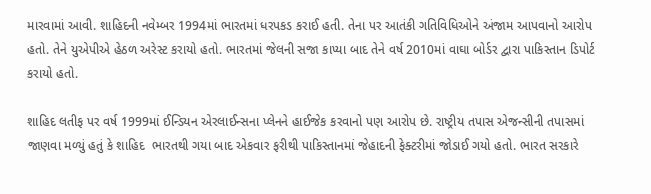મારવામાં આવી. શાહિદની નવેમ્બર 1994માં ભારતમાં ધરપકડ કરાઈ હતી. તેના પર આતંકી ગતિવિધિઓને અંજામ આપવાનો આરોપ હતો. તેને યુએપીએ હેઠળ અરેસ્ટ કરાયો હતો. ભારતમાં જેલની સજા કાપ્યા બાદ તેને વર્ષ 2010માં વાઘા બોર્ડર દ્વારા પાકિસ્તાન ડિપોર્ટ કરાયો હતો.

શાહિદ લતીફ પર વર્ષ 1999માં ઈન્ડિયન એરલાઈન્સના પ્લેનને હાઈજેક કરવાનો પણ આરોપ છે. રાષ્ટ્રીય તપાસ એજન્સીની તપાસમાં જાણવા મળ્યું હતું કે શાહિદ  ભારતથી ગયા બાદ એકવાર ફરીથી પાકિસ્તાનમાં જેહાદની ફેક્ટરીમાં જોડાઈ ગયો હતો. ભારત સરકારે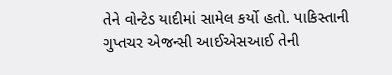તેને વોન્ટેડ યાદીમાં સામેલ કર્યો હતો. પાકિસ્તાની ગુપ્તચર એજન્સી આઈએસઆઈ તેની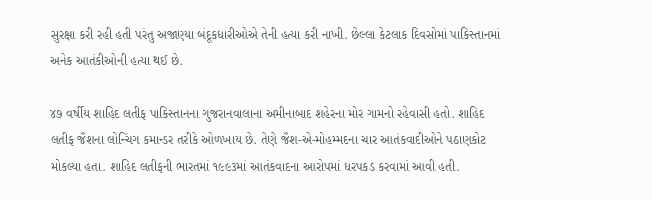સુરક્ષા કરી રહી હતી પરંતુ અજાણ્યા બંદૂકધારીઓએ તેની હત્યા કરી નાખી. છેલ્લા કેટલાક દિવસોમાં પાકિસ્તાનમાં અનેક આતંકીઓની હત્યા થઈ છે.

૪૭ વર્ષીય શાહિદ લતીફ પાકિસ્તાનના ગુજરાનવાલાના અમીનાબાદ શહેરના મોર ગામનો રહેવાસી હતો. શાહિદ લતીફ જૈશના લોન્ચિંગ કમાન્ડર તરીકે ઓળખાય છે. તેણે જૈશ-એ-મોહમ્મદના ચાર આતંકવાદીઓને પઠાણકોટ મોકલ્યા હતા. શાહિદ લતીફની ભારતમાં ૧૯૯૩માં આતંકવાદના આરોપમાં ધરપકડ કરવામાં આવી હતી.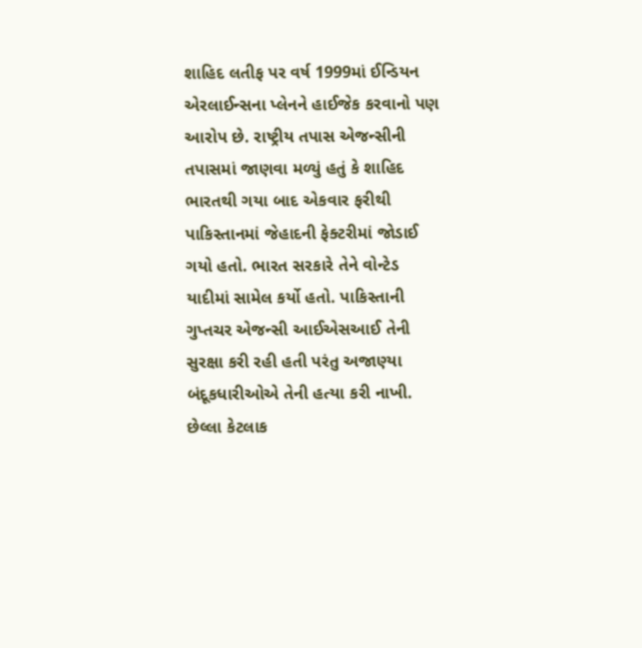શાહિદ લતીફ પર વર્ષ 1999માં ઈન્ડિયન એરલાઈન્સના પ્લેનને હાઈજેક કરવાનો પણ આરોપ છે. રાષ્ટ્રીય તપાસ એજન્સીની તપાસમાં જાણવા મળ્યું હતું કે શાહિદ  ભારતથી ગયા બાદ એકવાર ફરીથી પાકિસ્તાનમાં જેહાદની ફેક્ટરીમાં જોડાઈ ગયો હતો. ભારત સરકારે તેને વોન્ટેડ યાદીમાં સામેલ કર્યો હતો. પાકિસ્તાની ગુપ્તચર એજન્સી આઈએસઆઈ તેની સુરક્ષા કરી રહી હતી પરંતુ અજાણ્યા બંદૂકધારીઓએ તેની હત્યા કરી નાખી. છેલ્લા કેટલાક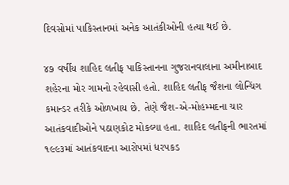દિવસોમાં પાકિસ્તાનમાં અનેક આતંકીઓની હત્યા થઈ છે.

૪૭ વર્ષીય શાહિદ લતીફ પાકિસ્તાનના ગુજરાનવાલાના અમીનાબાદ શહેરના મોર ગામનો રહેવાસી હતો. શાહિદ લતીફ જૈશના લોન્ચિંગ કમાન્ડર તરીકે ઓળખાય છે. તેણે જૈશ-એ-મોહમ્મદના ચાર આતંકવાદીઓને પઠાણકોટ મોકલ્યા હતા. શાહિદ લતીફની ભારતમાં ૧૯૯૩માં આતંકવાદના આરોપમાં ધરપકડ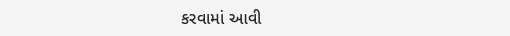કરવામાં આવી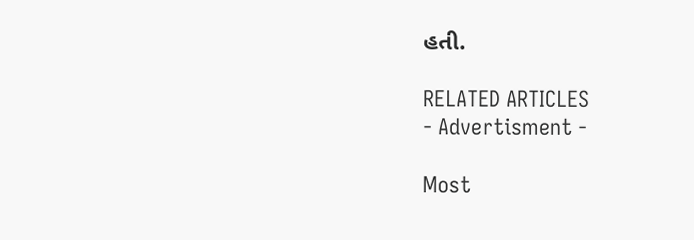હતી.

RELATED ARTICLES
- Advertisment -

Most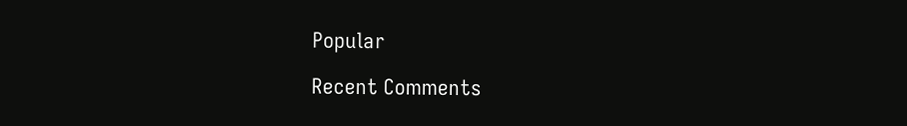Popular

Recent Comments